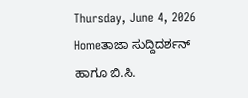Thursday, June 4, 2026
Homeತಾಜಾ ಸುದ್ದಿದರ್ಶನ್‌ ಹಾಗೂ ಬಿ.ಸಿ.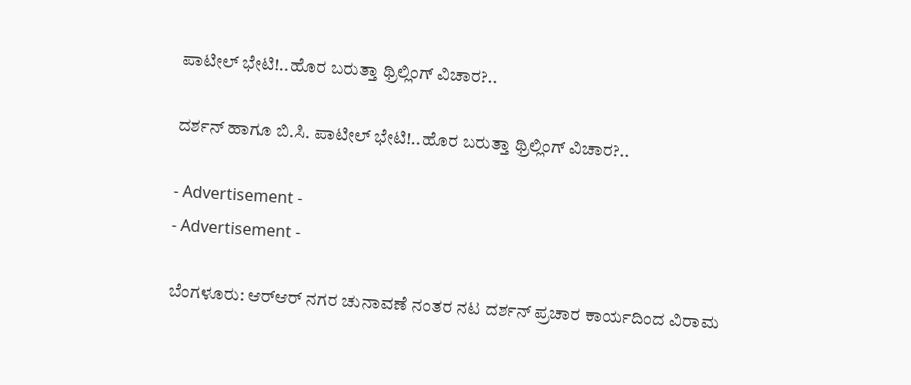ಪಾಟೀಲ್‌ ಭೇಟಿ!..ಹೊರ ಬರುತ್ತಾ ಥ್ರಿಲ್ಲಿಂಗ್ ವಿಚಾರ?..

ದರ್ಶನ್‌ ಹಾಗೂ ಬಿ.ಸಿ. ಪಾಟೀಲ್‌ ಭೇಟಿ!..ಹೊರ ಬರುತ್ತಾ ಥ್ರಿಲ್ಲಿಂಗ್ ವಿಚಾರ?..

- Advertisement -
- Advertisement -

ಬೆಂಗಳೂರು: ಆರ್‌ಆರ್‌ ನಗರ ಚುನಾವಣೆ ನಂತರ ನಟ ದರ್ಶನ್‌ ಪ್ರಚಾರ ಕಾರ್ಯದಿಂದ ವಿರಾಮ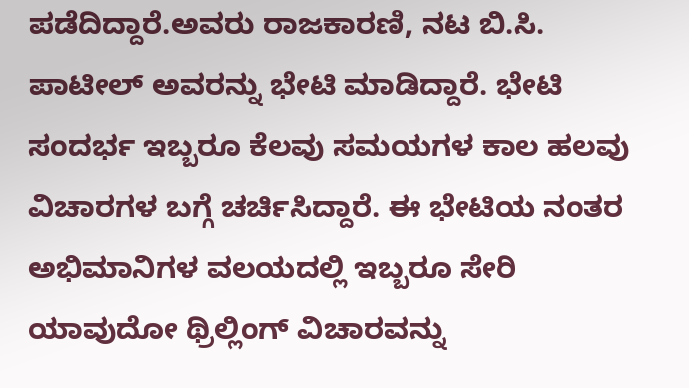ಪಡೆದಿದ್ದಾರೆ.ಅವರು ರಾಜಕಾರಣಿ, ನಟ ಬಿ.ಸಿ. ಪಾಟೀಲ್‌ ಅವರನ್ನು ಭೇಟಿ ಮಾಡಿದ್ದಾರೆ. ಭೇಟಿ ಸಂದರ್ಭ ಇಬ್ಬರೂ ಕೆಲವು ಸಮಯಗಳ ಕಾಲ ಹಲವು ವಿಚಾರಗಳ ಬಗ್ಗೆ ಚರ್ಚಿಸಿದ್ದಾರೆ. ಈ ಭೇಟಿಯ ನಂತರ ಅಭಿಮಾನಿಗಳ ವಲಯದಲ್ಲಿ ಇಬ್ಬರೂ ಸೇರಿ ಯಾವುದೋ ಥ್ರಿಲ್ಲಿಂಗ್ ವಿಚಾರವನ್ನು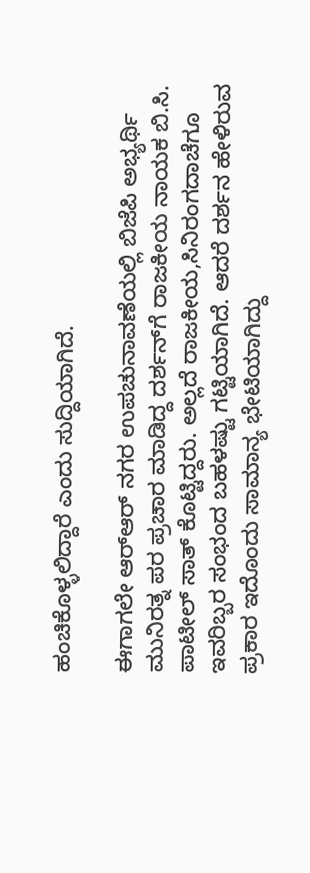ಹಂಚಿಕೊಳ್ಳಲಿದ್ದಾರೆ ಎಂದು ಸುದ್ದಿಯಾಗಿದೆ.

ಈಗಾಗಲೇ ಆರ್‌ಆರ್‌ ನಗರ ಉಪಚುನಾವಣೆಯಲ್ಲಿ ಬಿಜೆಪಿ ಅಭ್ಯರ್ಥಿ ಮುನಿರತ್ನ ಪರ ಪ್ರಚಾರ ಮಾಡಿದ್ದ ದರ್ಶನ್‌ಗೆ ರಾಜಕೀಯ ನಾಯಕ ಬಿ.ಸಿ. ಪಾಟೀಲ್‌ ಸಾತ್ ಕೊಟ್ಟಿದ್ದರು. ಅಲ್ಲದೆ ರಾಜಕೀಯ,ಸಿನಿರಂಗದಾಚೆಗೂ ಇವರಿಬ್ಬರ ಸಂಭಂದ ಬಹಳಷ್ಟು ಗಟ್ಟಿಯಾಗಿದೆ. ಆದರೆ ದರ್ಶನ ಹೇಳಿರುವ ಪ್ರಕಾರ ಇದೊಂದು ಸಾಮಾನ್ಯ ಭೇಟಿಯಾಗಿದ್ದು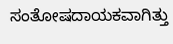ಸಂತೋಷದಾಯಕವಾಗಿತ್ತು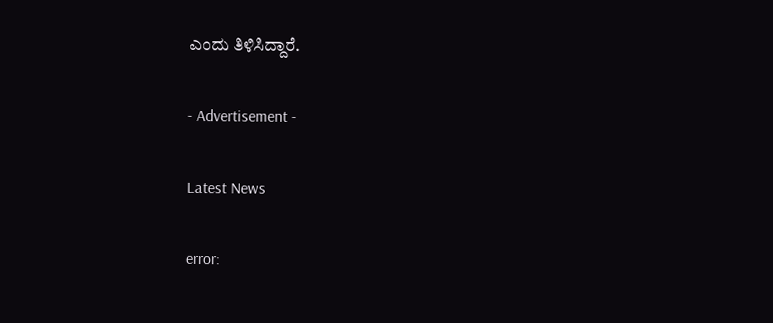ಎಂದು ತಿಳಿಸಿದ್ದಾರೆ.

- Advertisement -

Latest News

error: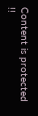Content is protected !!